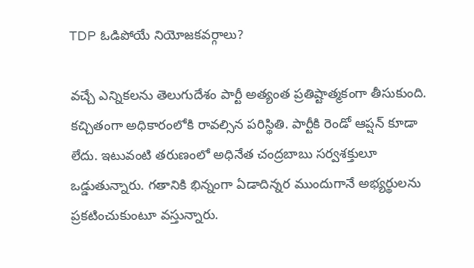TDP ఓడిపోయే నియోజకవర్గాలు?

వచ్చే ఎన్నికలను తెలుగుదేశం పార్టీ అత్యంత ప్రతిష్టాత్మకంగా తీసుకుంది. కచ్చితంగా అధికారంలోకి రావల్సిన పరిస్థితి. పార్టీకి రెండో ఆప్షన్ కూడా లేదు. ఇటువంటి తరుణంలో అధినేత చంద్రబాబు సర్వశక్తులూ ఒడ్డుతున్నారు. గతానికి భిన్నంగా ఏడాదిన్నర ముందుగానే అభ్యర్థులను ప్రకటించుకుంటూ వస్తున్నారు.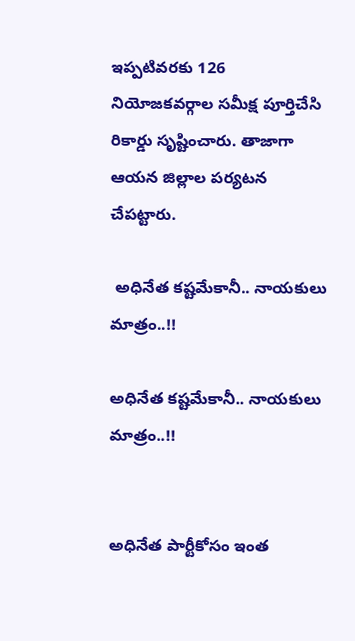ఇప్పటివరకు 126 నియోజకవర్గాల సమీక్ష పూర్తిచేసి రికార్డు సృష్టించారు. తాజాగా ఆయన జిల్లాల పర్యటన చేపట్టారు.

 అధినేత కష్టమేకానీ.. నాయకులు మాత్రం..!!

అధినేత కష్టమేకానీ.. నాయకులు మాత్రం..!!


అధినేత పార్టీకోసం ఇంత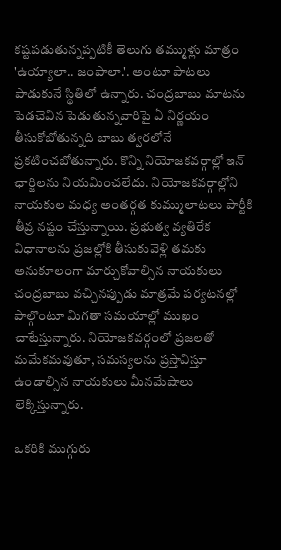కష్టపడుతున్నప్పటికీ తెలుగు తమ్ముళ్లు మాత్రం 'ఉయ్యాలా.. జంపాలా.'. అంటూ పాటలు పాడుకునే స్థితిలో ఉన్నారు. చంద్రబాబు మాటను పెడచెవిన పెడుతున్నవారిపై ఏ నిర్ణయం తీసుకోబోతున్నది బాబు త్వరలోనే ప్రకటించబోతున్నారు. కొన్ని నియోజకవర్గాల్లో ఇన్ ఛార్జిలను నియమించలేదు. నియోజకవర్గాల్లోని నాయకుల మధ్య అంతర్గత కుమ్ములాటలు పార్టీకి తీవ్ర నష్టం చేస్తున్నాయి. ప్రభుత్వ వ్యతిరేక విధానాలను ప్రజల్లోకి తీసుకువెళ్లి తమకు అనుకూలంగా మార్చుకోవాల్సిన నాయకులు చంద్రబాబు వచ్చినప్పుడు మాత్రమే పర్యటనల్లో పాల్గొంటూ మిగతా సమయాల్లో ముఖం చాటేస్తున్నారు. నియోజకవర్గంలో ప్రజలతో మమేకమవుతూ, సమస్యలను ప్రస్తావిస్తూ ఉండాల్సిన నాయకులు మీనమేషాలు లెక్కిస్తున్నారు.

ఒకరికి ముగ్గురు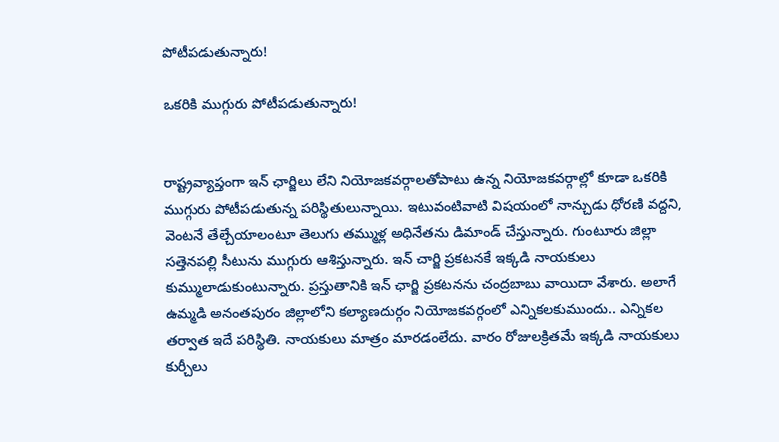పోటీపడుతున్నారు!

ఒకరికి ముగ్గురు పోటీపడుతున్నారు!


రాష్ట్రవ్యాప్తంగా ఇన్ ఛార్జిలు లేని నియోజకవర్గాలతోపాటు ఉన్న నియోజకవర్గాల్లో కూడా ఒకరికి ముగ్గురు పోటీపడుతున్న పరిస్థితులున్నాయి. ఇటువంటివాటి విషయంలో నాన్చుడు ధోరణి వద్దని, వెంటనే తేల్చేయాలంటూ తెలుగు తమ్ముళ్ల అధినేతను డిమాండ్ చేస్తున్నారు. గుంటూరు జిల్లా సత్తెనపల్లి సీటును ముగ్గురు ఆశిస్తున్నారు. ఇన్ చార్జి ప్రకటనకే ఇక్కడి నాయకులు కుమ్ములాడుకుంటున్నారు. ప్రస్తుతానికి ఇన్ ఛార్జి ప్రకటనను చంద్రబాబు వాయిదా వేశారు. అలాగే ఉమ్మడి అనంతపురం జిల్లాలోని కల్యాణదుర్గం నియోజకవర్గంలో ఎన్నికలకుముందు.. ఎన్నికల తర్వాత ఇదే పరిస్థితి. నాయకులు మాత్రం మారడంలేదు. వారం రోజులక్రితమే ఇక్కడి నాయకులు కుర్చీలు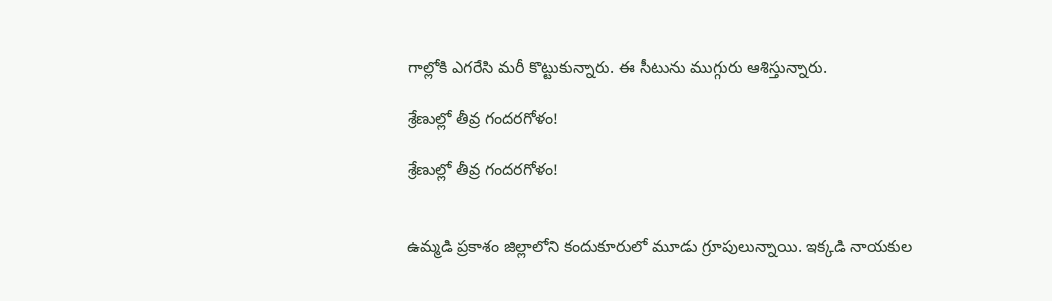గాల్లోకి ఎగరేసి మరీ కొట్టుకున్నారు. ఈ సీటును ముగ్గురు ఆశిస్తున్నారు.

శ్రేణుల్లో తీవ్ర గందరగోళం!

శ్రేణుల్లో తీవ్ర గందరగోళం!


ఉమ్మడి ప్రకాశం జిల్లాలోని కందుకూరులో మూడు గ్రూపులున్నాయి. ఇక్కడి నాయకుల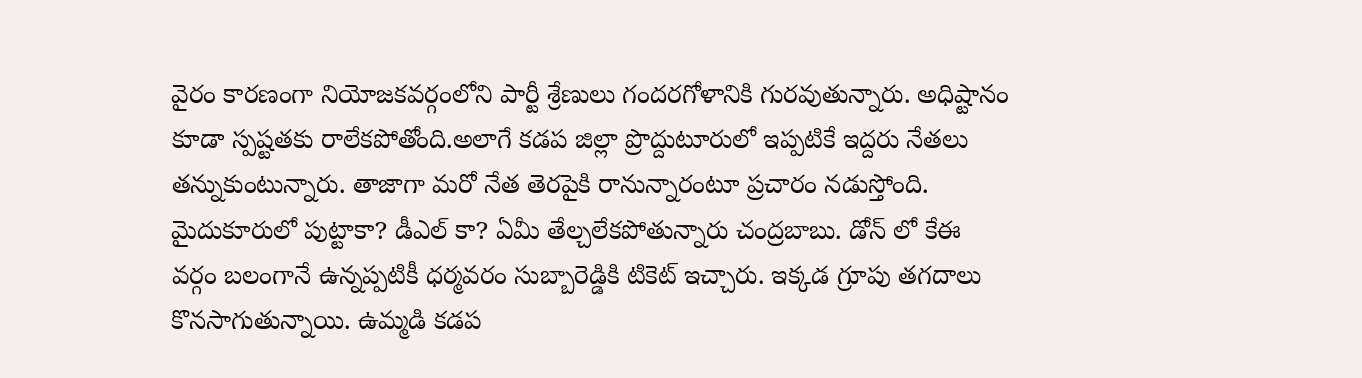వైరం కారణంగా నియోజకవర్గంలోని పార్టీ శ్రేణులు గందరగోళానికి గురవుతున్నారు. అధిష్టానం కూడా స్పష్టతకు రాలేకపోతోంది.అలాగే కడప జిల్లా ప్రొద్దుటూరులో ఇప్పటికే ఇద్దరు నేతలు తన్నుకుంటున్నారు. తాజాగా మరో నేత తెరపైకి రానున్నారంటూ ప్రచారం నడుస్తోంది. మైదుకూరులో పుట్టాకా? డీఎల్ కా? ఏమీ తేల్చలేకపోతున్నారు చంద్రబాబు. డోన్ లో కేఈ వర్గం బలంగానే ఉన్నప్పటికీ ధర్మవరం సుబ్బారెడ్డికి టికెట్ ఇచ్చారు. ఇక్కడ గ్రూపు తగదాలు కొనసాగుతున్నాయి. ఉమ్మడి కడప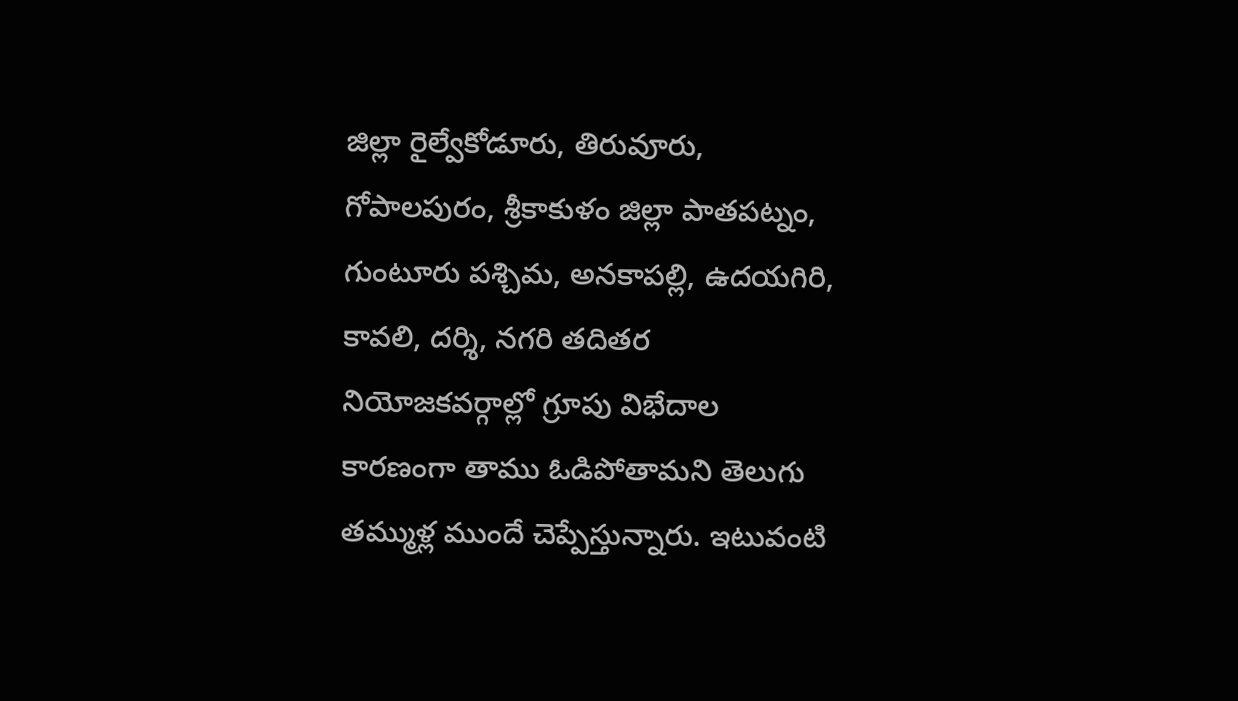జిల్లా రైల్వేకోడూరు, తిరువూరు, గోపాలపురం, శ్రీకాకుళం జిల్లా పాతపట్నం, గుంటూరు పశ్చిమ, అనకాపల్లి, ఉదయగిరి, కావలి, దర్శి, నగరి తదితర నియోజకవర్గాల్లో గ్రూపు విభేదాల కారణంగా తాము ఓడిపోతామని తెలుగు తమ్ముళ్ల ముందే చెప్పేస్తున్నారు. ఇటువంటి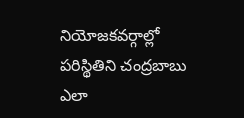నియోజకవర్గాల్లో పరిస్థితిని చంద్రబాబు ఎలా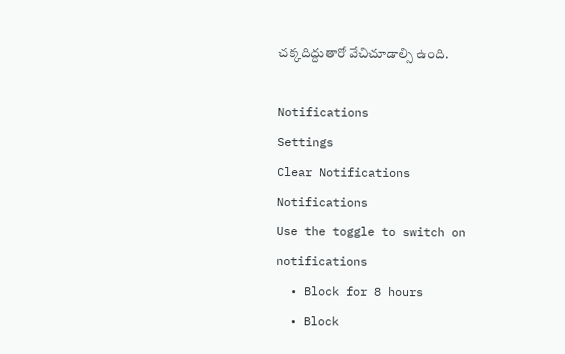చక్కదిద్దుతారో వేచిచూడాల్సి ఉంది.

Notifications
Settings
Clear Notifications
Notifications
Use the toggle to switch on notifications
  • Block for 8 hours
  • Block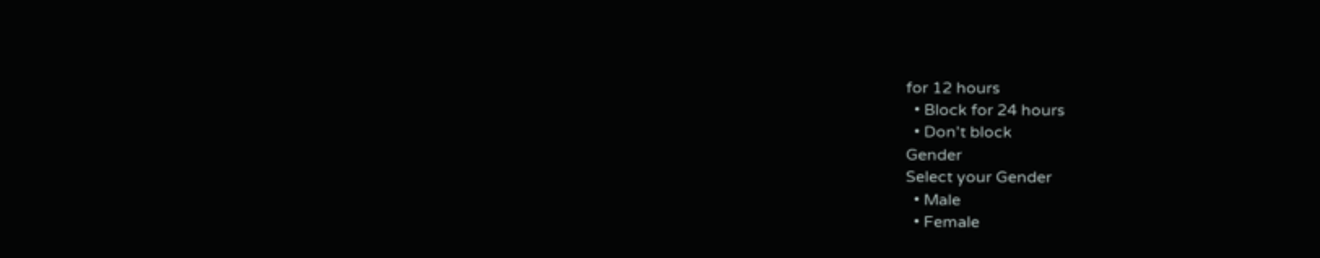for 12 hours
  • Block for 24 hours
  • Don't block
Gender
Select your Gender
  • Male
  • Female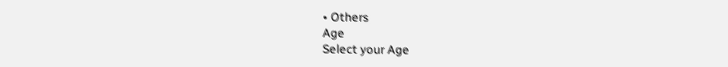• Others
Age
Select your Age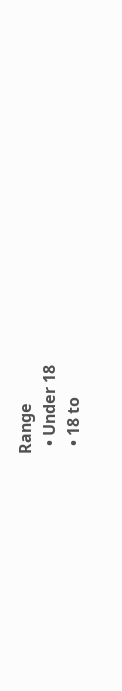Range
  • Under 18
  • 18 to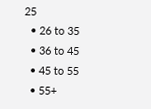25
  • 26 to 35
  • 36 to 45
  • 45 to 55
  • 55+